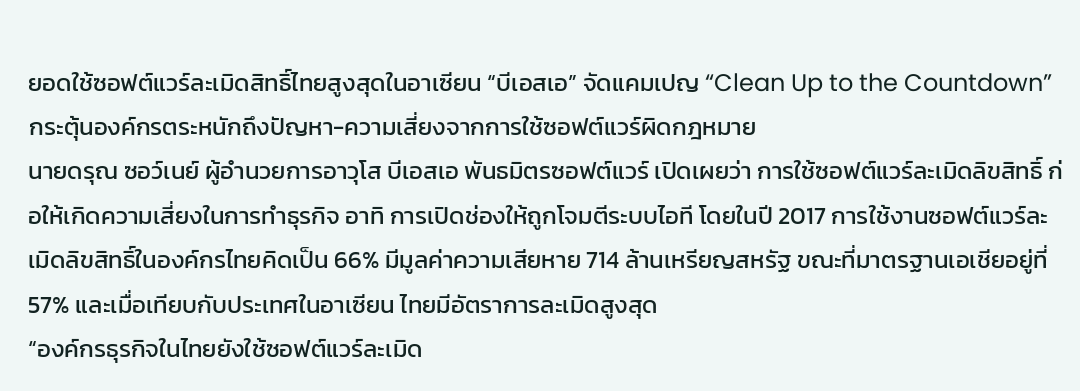ยอดใช้ซอฟต์แวร์ละเมิดสิทธิ์ไทยสูงสุดในอาเซียน “บีเอสเอ” จัดแคมเปญ “Clean Up to the Countdown” กระตุ้นองค์กรตระหนักถึงปัญหา-ความเสี่ยงจากการใช้ซอฟต์แวร์ผิดกฎหมาย
นายดรุณ ซอว์เนย์ ผู้อำนวยการอาวุโส บีเอสเอ พันธมิตรซอฟต์แวร์ เปิดเผยว่า การใช้ซอฟต์แวร์ละเมิดลิขสิทธิ์ ก่อให้เกิดความเสี่ยงในการทำธุรกิจ อาทิ การเปิดช่องให้ถูกโจมตีระบบไอที โดยในปี 2017 การใช้งานซอฟต์แวร์ละเมิดลิขสิทธิ์ในองค์กรไทยคิดเป็น 66% มีมูลค่าความเสียหาย 714 ล้านเหรียญสหรัฐ ขณะที่มาตรฐานเอเชียอยู่ที่ 57% และเมื่อเทียบกับประเทศในอาเซียน ไทยมีอัตราการละเมิดสูงสุด
“องค์กรธุรกิจในไทยยังใช้ซอฟต์แวร์ละเมิด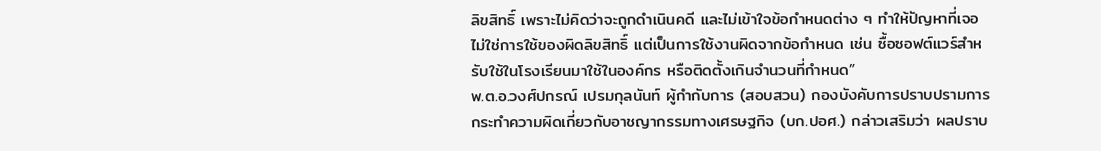ลิขสิทธิ์ เพราะไม่คิดว่าจะถูกดำเนินคดี และไม่เข้าใจข้อกำหนดต่าง ๆ ทำให้ปัญหาที่เจอไม่ใช่การใช้ของผิดลิขสิทธิ์ แต่เป็นการใช้งานผิดจากข้อกำหนด เช่น ซื้อซอฟต์แวร์สำหรับใช้ในโรงเรียนมาใช้ในองค์กร หรือติดตั้งเกินจำนวนที่กำหนด”
พ.ต.อ.วงศ์ปกรณ์ เปรมกุลนันท์ ผู้กำกับการ (สอบสวน) กองบังคับการปราบปรามการกระทำความผิดเกี่ยวกับอาชญากรรมทางเศรษฐกิจ (บก.ปอศ.) กล่าวเสริมว่า ผลปราบ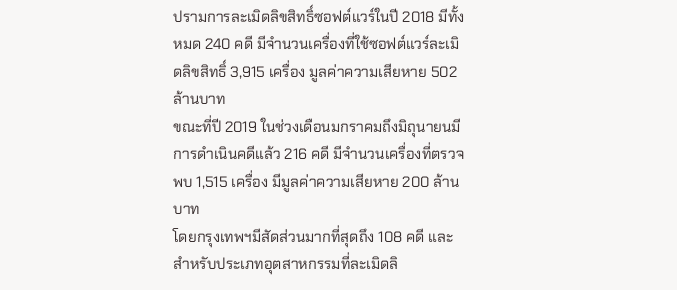ปรามการละเมิดลิขสิทธิ์ซอฟต์แวร์ในปี 2018 มีทั้งหมด 240 คดี มีจำนวนเครื่องที่ใช้ซอฟต์แวร์ละเมิดลิขสิทธิ์ 3,915 เครื่อง มูลค่าความเสียหาย 502 ล้านบาท
ขณะที่ปี 2019 ในช่วงเดือนมกราคมถึงมิถุนายนมีการดำเนินคดีแล้ว 216 คดี มีจำนวนเครื่องที่ตรวจพบ 1,515 เครื่อง มีมูลค่าความเสียหาย 200 ล้านบาท
โดยกรุงเทพฯมีสัดส่วนมากที่สุดถึง 108 คดี และสำหรับประเภทอุตสาหกรรมที่ละเมิดลิ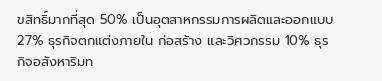ขสิทธิ์มากที่สุด 50% เป็นอุตสาหกรรมการผลิตและออกแบบ 27% ธุรกิจตกแต่งภายใน ก่อสร้าง และวิศวกรรม 10% ธุรกิจอสังหาริมท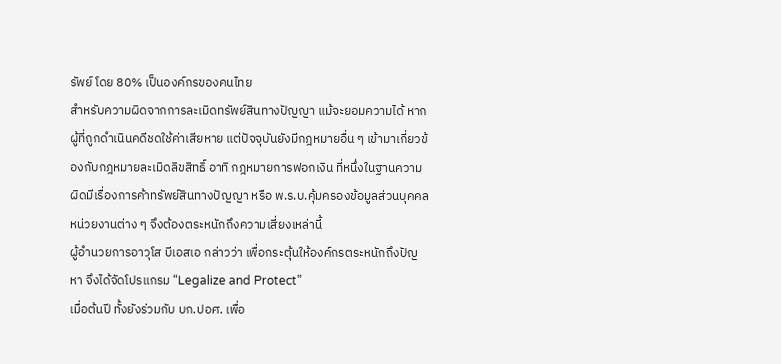รัพย์ โดย 80% เป็นองค์กรของคนไทย
สำหรับความผิดจากการละเมิดทรัพย์สินทางปัญญา แม้จะยอมความได้ หากผู้ที่ถูกดำเนินคดีชดใช้ค่าเสียหาย แต่ปัจจุบันยังมีกฎหมายอื่น ๆ เข้ามาเกี่ยวข้องกับกฎหมายละเมิดลิขสิทธิ์ อาทิ กฎหมายการฟอกเงิน ที่หนึ่งในฐานความผิดมีเรื่องการค้าทรัพย์สินทางปัญญา หรือ พ.ร.บ.คุ้มครองข้อมูลส่วนบุคคล หน่วยงานต่าง ๆ จึงต้องตระหนักถึงความเสี่ยงเหล่านี้
ผู้อำนวยการอาวุโส บีเอสเอ กล่าวว่า เพื่อกระตุ้นให้องค์กรตระหนักถึงปัญหา จึงได้จัดโปรแกรม “Legalize and Protect”
เมื่อต้นปี ทั้งยังร่วมกับ บก.ปอศ. เพื่อ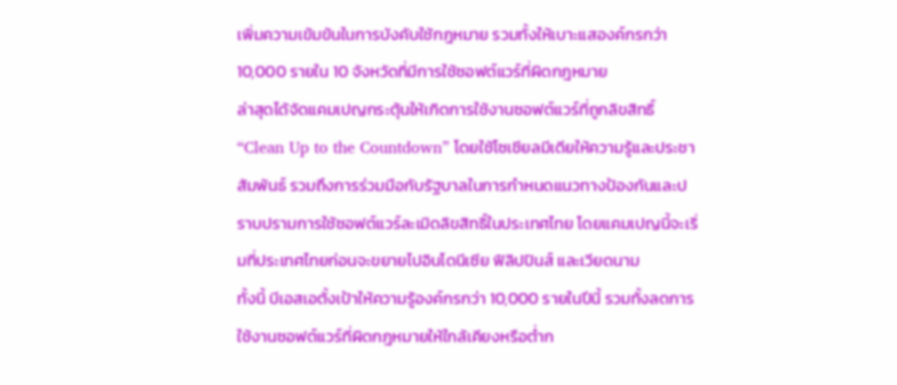เพิ่มความเข้มข้นในการบังคับใช้กฎหมาย รวมทั้งให้เบาะแสองค์กรกว่า 10,000 รายใน 10 จังหวัดที่มีการใช้ซอฟต์แวร์ที่ผิดกฎหมาย
ล่าสุดได้จัดแคมเปญกระตุ้นให้เกิดการใช้งานซอฟต์แวร์ที่ถูกลิขสิทธิ์ “Clean Up to the Countdown” โดยใช้โซเชียลมีเดียให้ความรู้และประชาสัมพันธ์ รวมถึงการร่วมมือกับรัฐบาลในการกำหนดแนวทางป้องกันและปราบปรามการใช้ซอฟต์แวร์ละเมิดลิขสิทธิ์ในประเทศไทย โดยแคมเปญนี้จะเริ่มที่ประเทศไทยก่อนจะขยายไปอินโดนีเซีย ฟิลิปปินส์ และเวียดนาม
ทั้งนี้ บีเอสเอตั้งเป้าให้ความรู้องค์กรกว่า 10,000 รายในปีนี้ รวมทั้งลดการใช้งานซอฟต์แวร์ที่ผิดกฎหมายให้ใกล้เคียงหรือต่ำก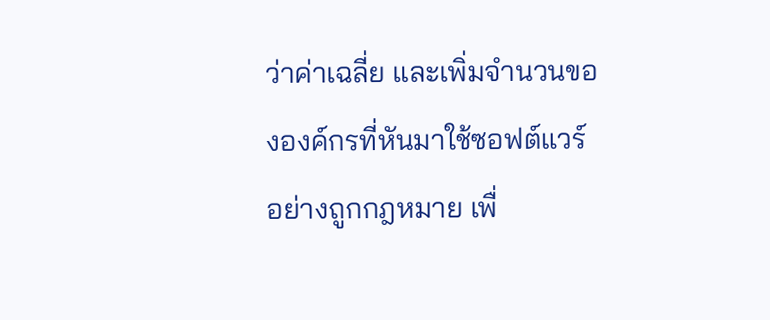ว่าค่าเฉลี่ย และเพิ่มจำนวนขององค์กรที่หันมาใช้ซอฟต์แวร์อย่างถูกกฎหมาย เพื่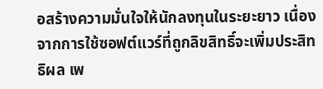อสร้างความมั่นใจให้นักลงทุนในระยะยาว เนื่องจากการใช้ซอฟต์แวร์ที่ถูกลิขสิทธิ์จะเพิ่มประสิทธิผล เพ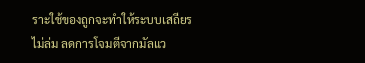ราะใช้ของถูกจะทำให้ระบบเสถียร ไม่ล่ม ลดการโจมตีจากมัลแว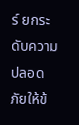ร์ ยกระดับความปลอดภัยให้ข้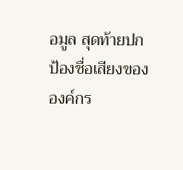อมูล สุดท้ายปกป้องชื่อเสียงขององค์กร